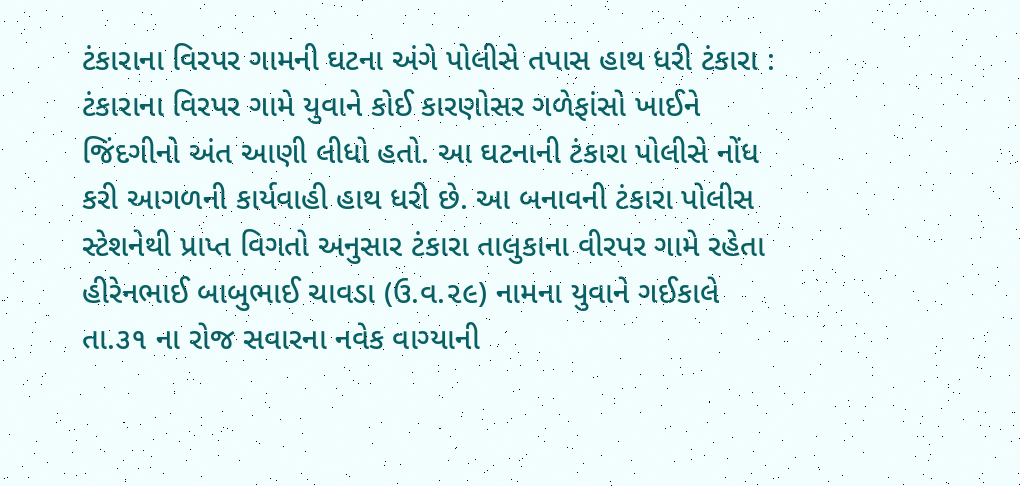ટંકારાના વિરપર ગામની ઘટના અંગે પોલીસે તપાસ હાથ ધરી ટંકારા : ટંકારાના વિરપર ગામે યુવાને કોઈ કારણોસર ગળેફાંસો ખાઈને જિંદગીનો અંત આણી લીધો હતો. આ ઘટનાની ટંકારા પોલીસે નોંધ કરી આગળની કાર્યવાહી હાથ ધરી છે. આ બનાવની ટંકારા પોલીસ સ્ટેશનેથી પ્રાપ્ત વિગતો અનુસાર ટંકારા તાલુકાના વીરપર ગામે રહેતા હીરેનભાઈ બાબુભાઈ ચાવડા (ઉ.વ.૨૯) નામના યુવાને ગઈકાલે તા.૩૧ ના રોજ સવારના નવેક વાગ્યાની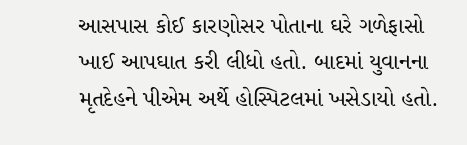આસપાસ કોઈ કારણોસર પોતાના ઘરે ગળેફાસો ખાઈ આપઘાત કરી લીધો હતો. બાદમાં યુવાનના મૃતદેહને પીએમ અર્થે હોસ્પિટલમાં ખસેડાયો હતો.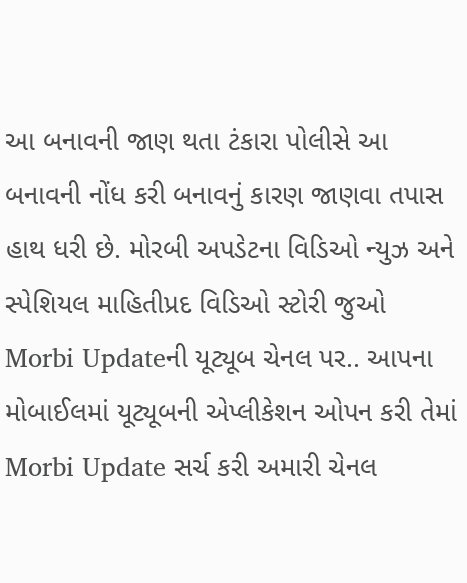આ બનાવની જાણ થતા ટંકારા પોલીસે આ બનાવની નોંધ કરી બનાવનું કારણ જાણવા તપાસ હાથ ધરી છે. મોરબી અપડેટના વિડિઓ ન્યુઝ અને સ્પેશિયલ માહિતીપ્રદ વિડિઓ સ્ટોરી જુઓ Morbi Updateની યૂટ્યૂબ ચેનલ પર.. આપના મોબાઈલમાં યૂટ્યૂબની એપ્લીકેશન ઓપન કરી તેમાં Morbi Update સર્ચ કરી અમારી ચેનલ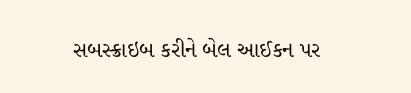સબસ્ક્રાઇબ કરીને બેલ આઈકન પર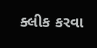ક્લીક કરવા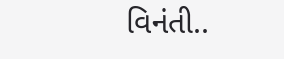વિનંતી..